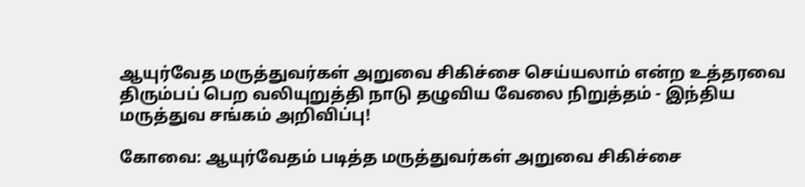ஆயுர்வேத மருத்துவர்கள் அறுவை சிகிச்சை செய்யலாம் என்ற உத்தரவை திரும்பப் பெற வலியுறுத்தி நாடு தழுவிய வேலை நிறுத்தம் - இந்திய மருத்துவ சங்கம் அறிவிப்பு!

கோவை: ஆயுர்வேதம் படித்த மருத்துவர்கள் அறுவை சிகிச்சை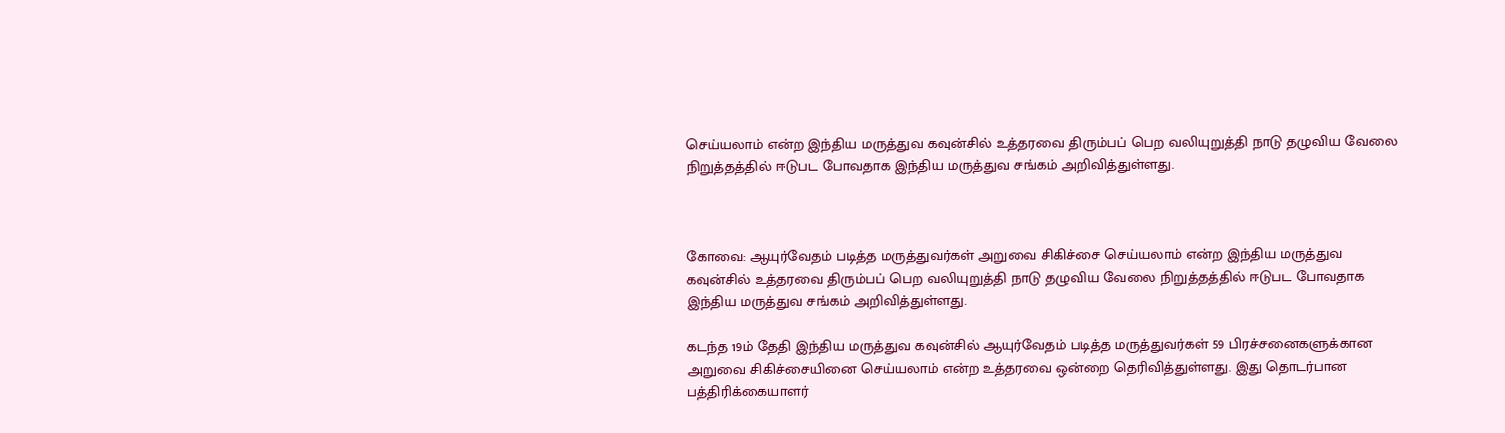செய்யலாம் என்ற இந்திய மருத்துவ கவுன்சில் உத்தரவை திரும்பப் பெற வலியுறுத்தி நாடு தழுவிய வேலை நிறுத்தத்தில் ஈடுபட போவதாக இந்திய மருத்துவ சங்கம் அறிவித்துள்ளது.



கோவை: ஆயுர்வேதம் படித்த மருத்துவர்கள் அறுவை சிகிச்சை செய்யலாம் என்ற இந்திய மருத்துவ கவுன்சில் உத்தரவை திரும்பப் பெற வலியுறுத்தி நாடு தழுவிய வேலை நிறுத்தத்தில் ஈடுபட போவதாக இந்திய மருத்துவ சங்கம் அறிவித்துள்ளது.

கடந்த 19ம் தேதி இந்திய மருத்துவ கவுன்சில் ஆயுர்வேதம் படித்த மருத்துவர்கள் 59 பிரச்சனைகளுக்கான அறுவை சிகிச்சையினை செய்யலாம் என்ற உத்தரவை ஒன்றை தெரிவித்துள்ளது. இது தொடர்பான பத்திரிக்கையாளர்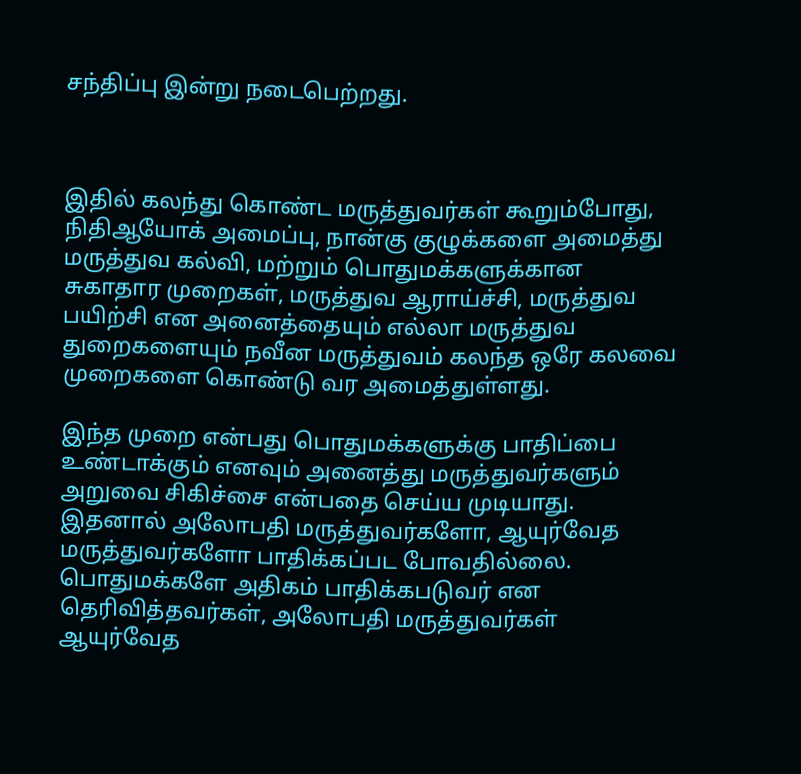சந்திப்பு இன்று நடைபெற்றது.



இதில் கலந்து கொண்ட மருத்துவர்கள் கூறும்போது, நிதிஆயோக் அமைப்பு, நான்கு குழுக்களை அமைத்து மருத்துவ கல்வி, மற்றும் பொதுமக்களுக்கான சுகாதார முறைகள், மருத்துவ ஆராய்ச்சி, மருத்துவ பயிற்சி என அனைத்தையும் எல்லா மருத்துவ துறைகளையும் நவீன மருத்துவம் கலந்த ஒரே கலவை முறைகளை கொண்டு வர அமைத்துள்ளது.

இந்த முறை என்பது பொதுமக்களுக்கு பாதிப்பை உண்டாக்கும் எனவும் அனைத்து மருத்துவர்களும் அறுவை சிகிச்சை என்பதை செய்ய முடியாது. இதனால் அலோபதி மருத்துவர்களோ, ஆயுர்வேத மருத்துவர்களோ பாதிக்கப்பட போவதில்லை. பொதுமக்களே அதிகம் பாதிக்கபடுவர் என தெரிவித்தவர்கள், அலோபதி மருத்துவர்கள் ஆயுர்வேத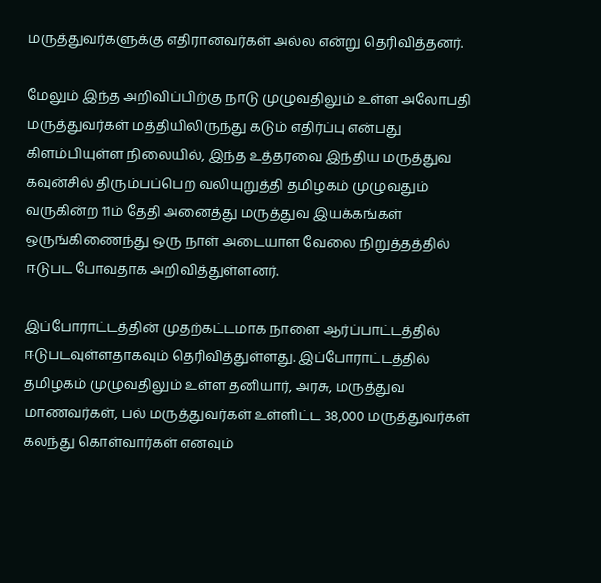மருத்துவர்களுக்கு எதிரானவர்கள் அல்ல என்று தெரிவித்தனர்.

மேலும் இந்த அறிவிப்பிற்கு நாடு முழுவதிலும் உள்ள அலோபதி மருத்துவர்கள் மத்தியிலிருந்து கடும் எதிர்ப்பு என்பது கிளம்பியுள்ள நிலையில், இந்த உத்தரவை இந்திய மருத்துவ கவுன்சில் திரும்பப்பெற வலியுறுத்தி தமிழகம் முழுவதும் வருகின்ற 11ம் தேதி அனைத்து மருத்துவ இயக்கங்கள் ஒருங்கிணைந்து ஒரு நாள் அடையாள வேலை நிறுத்தத்தில் ஈடுபட போவதாக அறிவித்துள்ளனர்.

இப்போராட்டத்தின் முதற்கட்டமாக நாளை ஆர்ப்பாட்டத்தில் ஈடுபடவுள்ளதாகவும் தெரிவித்துள்ளது. இப்போராட்டத்தில் தமிழகம் முழுவதிலும் உள்ள தனியார், அரசு, மருத்துவ மாணவர்கள், பல் மருத்துவர்கள் உள்ளிட்ட 38,000 மருத்துவர்கள் கலந்து கொள்வார்கள் எனவும்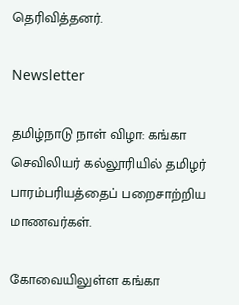தெரிவித்தனர்.

Newsletter

தமிழ்நாடு நாள் விழா: கங்கா செவிலியர் கல்லூரியில் தமிழர் பாரம்பரியத்தைப் பறைசாற்றிய மாணவர்கள்.

கோவையிலுள்ள கங்கா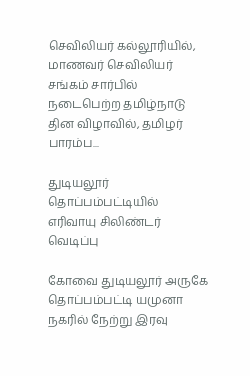செவிலியர் கல்லூரியில், மாணவர் செவிலியர் சங்கம் சார்பில் நடைபெற்ற தமிழ்நாடு தின விழாவில், தமிழர் பாரம்ப...

துடியலூர் தொப்பம்பட்டியில் எரிவாயு சிலிண்டர் வெடிப்பு

கோவை துடியலூர் அருகே தொப்பம்பட்டி யமுனா நகரில் நேற்று இரவு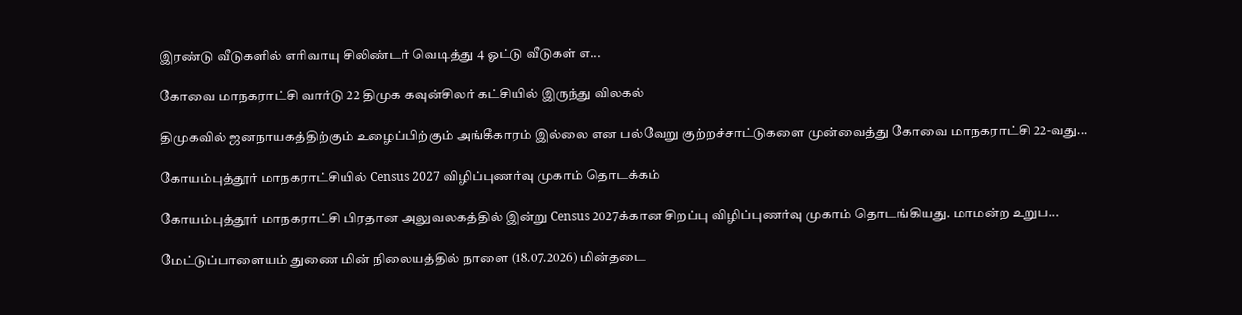இரண்டு வீடுகளில் எரிவாயு சிலிண்டர் வெடித்து 4 ஓட்டு வீடுகள் எ...

கோவை மாநகராட்சி வார்டு 22 திமுக கவுன்சிலர் கட்சியில் இருந்து விலகல்

திமுகவில் ஜனநாயகத்திற்கும் உழைப்பிற்கும் அங்கீகாரம் இல்லை என பல்வேறு குற்றச்சாட்டுகளை முன்வைத்து கோவை மாநகராட்சி 22-வது...

கோயம்புத்தூர் மாநகராட்சியில் Census 2027 விழிப்புணர்வு முகாம் தொடக்கம்

கோயம்புத்தூர் மாநகராட்சி பிரதான அலுவலகத்தில் இன்று Census 2027க்கான சிறப்பு விழிப்புணர்வு முகாம் தொடங்கியது. மாமன்ற உறுப...

மேட்டுப்பாளையம் துணை மின் நிலையத்தில் நாளை (18.07.2026) மின்தடை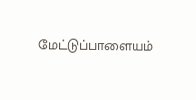மேட்டுப்பாளையம்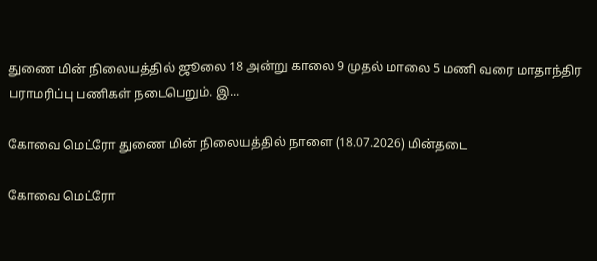துணை மின் நிலையத்தில் ஜூலை 18 அன்று காலை 9 முதல் மாலை 5 மணி வரை மாதாந்திர பராமரிப்பு பணிகள் நடைபெறும். இ...

கோவை மெட்ரோ துணை மின் நிலையத்தில் நாளை (18.07.2026) மின்தடை

கோவை மெட்ரோ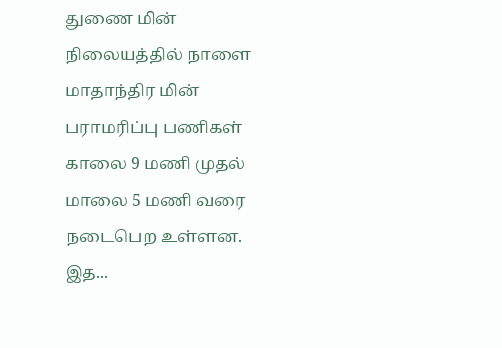துணை மின் நிலையத்தில் நாளை மாதாந்திர மின் பராமரிப்பு பணிகள் காலை 9 மணி முதல் மாலை 5 மணி வரை நடைபெற உள்ளன. இத...